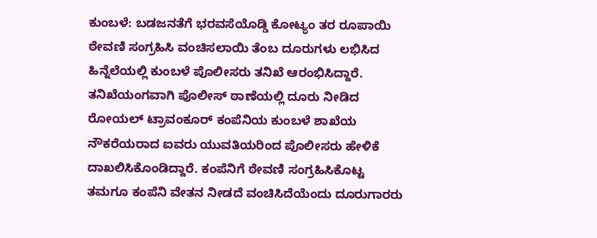ಕುಂಬಳೆ: ಬಡಜನತೆಗೆ ಭರವಸೆಯೊಡ್ಡಿ ಕೋಟ್ಯಂ ತರ ರೂಪಾಯಿ ಠೇವಣಿ ಸಂಗ್ರಹಿಸಿ ವಂಚಿಸಲಾಯಿ ತೆಂಬ ದೂರುಗಳು ಲಭಿಸಿದ ಹಿನ್ನೆಲೆಯಲ್ಲಿ ಕುಂಬಳೆ ಪೊಲೀಸರು ತನಿಖೆ ಆರಂಭಿಸಿದ್ದಾರೆ.
ತನಿಖೆಯಂಗವಾಗಿ ಪೊಲೀಸ್ ಠಾಣೆಯಲ್ಲಿ ದೂರು ನೀಡಿದ ರೋಯಲ್ ಟ್ರಾವಂಕೂರ್ ಕಂಪೆನಿಯ ಕುಂಬಳೆ ಶಾಖೆಯ ನೌಕರೆಯರಾದ ಐವರು ಯುವತಿಯರಿಂದ ಪೊಲೀಸರು ಹೇಳಿಕೆ ದಾಖಲಿಸಿಕೊಂಡಿದ್ದಾರೆ. ಕಂಪೆನಿಗೆ ಠೇವಣಿ ಸಂಗ್ರಹಿಸಿಕೊಟ್ಟ ತಮಗೂ ಕಂಪೆನಿ ವೇತನ ನೀಡದೆ ವಂಚಿಸಿದೆಯೆಂದು ದೂರುಗಾರರು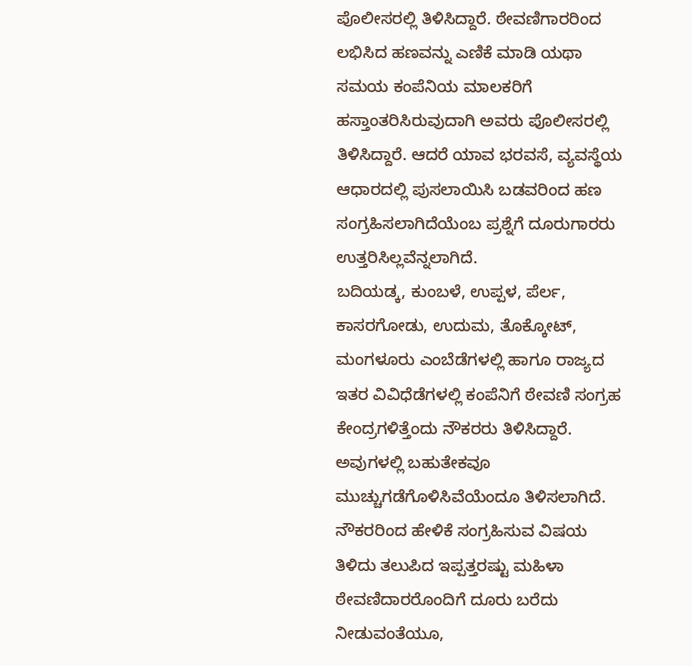ಪೊಲೀಸರಲ್ಲಿ ತಿಳಿಸಿದ್ದಾರೆ. ಠೇವಣಿಗಾರರಿಂದ ಲಭಿಸಿದ ಹಣವನ್ನು ಎಣಿಕೆ ಮಾಡಿ ಯಥಾ ಸಮಯ ಕಂಪೆನಿಯ ಮಾಲಕರಿಗೆ ಹಸ್ತಾಂತರಿಸಿರುವುದಾಗಿ ಅವರು ಪೊಲೀಸರಲ್ಲಿ ತಿಳಿಸಿದ್ದಾರೆ. ಆದರೆ ಯಾವ ಭರವಸೆ, ವ್ಯವಸ್ಥೆಯ ಆಧಾರದಲ್ಲಿ ಪುಸಲಾಯಿಸಿ ಬಡವರಿಂದ ಹಣ ಸಂಗ್ರಹಿಸಲಾಗಿದೆಯೆಂಬ ಪ್ರಶ್ನೆಗೆ ದೂರುಗಾರರು ಉತ್ತರಿಸಿಲ್ಲವೆನ್ನಲಾಗಿದೆ.
ಬದಿಯಡ್ಕ, ಕುಂಬಳೆ, ಉಪ್ಪಳ, ಪೆರ್ಲ, ಕಾಸರಗೋಡು, ಉದುಮ, ತೊಕ್ಕೋಟ್, ಮಂಗಳೂರು ಎಂಬೆಡೆಗಳಲ್ಲಿ ಹಾಗೂ ರಾಜ್ಯದ ಇತರ ವಿವಿಧೆಡೆಗಳಲ್ಲಿ ಕಂಪೆನಿಗೆ ಠೇವಣಿ ಸಂಗ್ರಹ ಕೇಂದ್ರಗಳಿತ್ತೆಂದು ನೌಕರರು ತಿಳಿಸಿದ್ದಾರೆ. ಅವುಗಳಲ್ಲಿ ಬಹುತೇಕವೂ ಮುಚ್ಚುಗಡೆಗೊಳಿಸಿವೆಯೆಂದೂ ತಿಳಿಸಲಾಗಿದೆ.
ನೌಕರರಿಂದ ಹೇಳಿಕೆ ಸಂಗ್ರಹಿಸುವ ವಿಷಯ ತಿಳಿದು ತಲುಪಿದ ಇಪ್ಪತ್ತರಷ್ಟು ಮಹಿಳಾ ಠೇವಣಿದಾರರೊಂದಿಗೆ ದೂರು ಬರೆದು ನೀಡುವಂತೆಯೂ,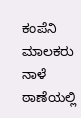ಕಂಪೆನಿ ಮಾಲಕರು ನಾಳೆ ಠಾಣೆಯಲ್ಲಿ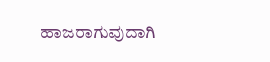ಹಾಜರಾಗುವುದಾಗಿ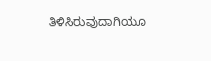ತಿಳಿಸಿರುವುದಾಗಿಯೂ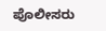ಪೊಲೀಸರು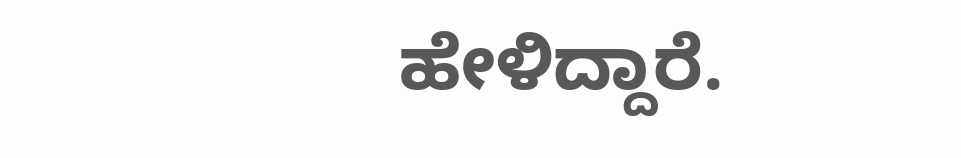ಹೇಳಿದ್ದಾರೆ.